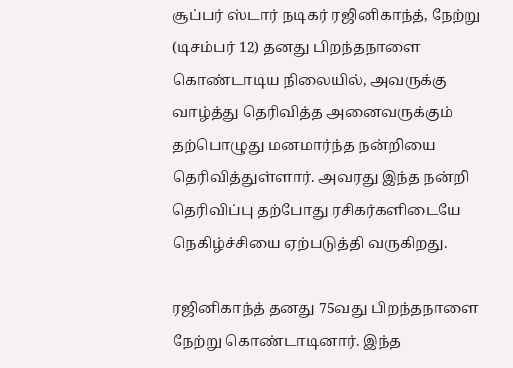சூப்பர் ஸ்டார் நடிகர் ரஜினிகாந்த், நேற்று (டிசம்பர் 12) தனது பிறந்தநாளை கொண்டாடிய நிலையில், அவருக்கு வாழ்த்து தெரிவித்த அனைவருக்கும் தற்பொழுது மனமார்ந்த நன்றியை தெரிவித்துள்ளார். அவரது இந்த நன்றி தெரிவிப்பு தற்போது ரசிகர்களிடையே நெகிழ்ச்சியை ஏற்படுத்தி வருகிறது.

ரஜினிகாந்த் தனது 75வது பிறந்தநாளை நேற்று கொண்டாடினார். இந்த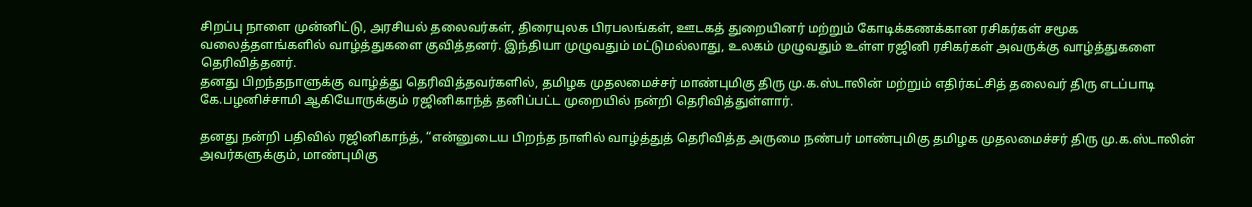சிறப்பு நாளை முன்னிட்டு, அரசியல் தலைவர்கள், திரையுலக பிரபலங்கள், ஊடகத் துறையினர் மற்றும் கோடிக்கணக்கான ரசிகர்கள் சமூக வலைத்தளங்களில் வாழ்த்துகளை குவித்தனர். இந்தியா முழுவதும் மட்டுமல்லாது, உலகம் முழுவதும் உள்ள ரஜினி ரசிகர்கள் அவருக்கு வாழ்த்துகளை தெரிவித்தனர்.
தனது பிறந்தநாளுக்கு வாழ்த்து தெரிவித்தவர்களில், தமிழக முதலமைச்சர் மாண்புமிகு திரு மு.க.ஸ்டாலின் மற்றும் எதிர்கட்சித் தலைவர் திரு எடப்பாடி கே.பழனிச்சாமி ஆகியோருக்கும் ரஜினிகாந்த் தனிப்பட்ட முறையில் நன்றி தெரிவித்துள்ளார்.

தனது நன்றி பதிவில் ரஜினிகாந்த், “என்னுடைய பிறந்த நாளில் வாழ்த்துத் தெரிவித்த அருமை நண்பர் மாண்புமிகு தமிழக முதலமைச்சர் திரு மு.க.ஸ்டாலின் அவர்களுக்கும், மாண்புமிகு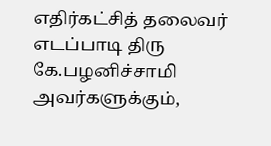எதிர்கட்சித் தலைவர் எடப்பாடி திரு கே.பழனிச்சாமி அவர்களுக்கும்,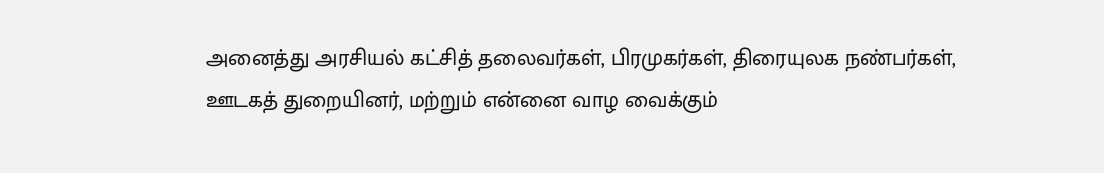அனைத்து அரசியல் கட்சித் தலைவர்கள், பிரமுகர்கள், திரையுலக நண்பர்கள், ஊடகத் துறையினர், மற்றும் என்னை வாழ வைக்கும்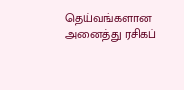தெய்வங்களான அனைத்து ரசிகப்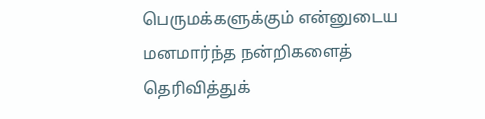பெருமக்களுக்கும் என்னுடைய மனமார்ந்த நன்றிகளைத் தெரிவித்துக்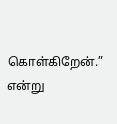கொள்கிறேன்.” என்று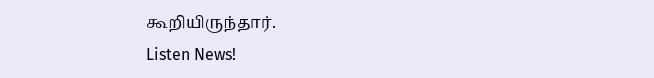கூறியிருந்தார்.
Listen News!